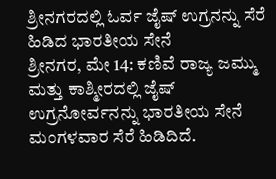ಶ್ರೀನಗರದಲ್ಲಿ ಓರ್ವ ಜೈಷ್ ಉಗ್ರನನ್ನು ಸೆರೆ ಹಿಡಿದ ಭಾರತೀಯ ಸೇನೆ
ಶ್ರೀನಗರ, ಮೇ 14: ಕಣಿವೆ ರಾಜ್ಯ ಜಮ್ಮು ಮತ್ತು ಕಾಶ್ಮೀರದಲ್ಲಿ ಜೈಷ್ ಉಗ್ರನೋರ್ವನನ್ನು ಭಾರತೀಯ ಸೇನೆ ಮಂಗಳವಾರ ಸೆರೆ ಹಿಡಿದಿದೆ.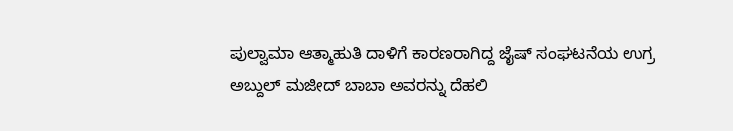ಪುಲ್ವಾಮಾ ಆತ್ಮಾಹುತಿ ದಾಳಿಗೆ ಕಾರಣರಾಗಿದ್ದ ಜೈಷ್ ಸಂಘಟನೆಯ ಉಗ್ರ ಅಬ್ದುಲ್ ಮಜೀದ್ ಬಾಬಾ ಅವರನ್ನು ದೆಹಲಿ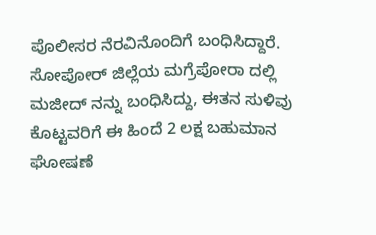ಪೊಲೀಸರ ನೆರವಿನೊಂದಿಗೆ ಬಂಧಿಸಿದ್ದಾರೆ.
ಸೋಪೋರ್ ಜಿಲ್ಲೆಯ ಮಗ್ರೆಪೋರಾ ದಲ್ಲಿ ಮಜೀದ್ ನನ್ನು ಬಂಧಿಸಿದ್ದು, ಈತನ ಸುಳಿವು ಕೊಟ್ಟವರಿಗೆ ಈ ಹಿಂದೆ 2 ಲಕ್ಷ ಬಹುಮಾನ ಘೋಷಣೆ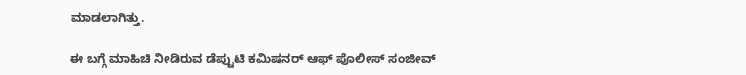ಮಾಡಲಾಗಿತ್ತು.

ಈ ಬಗ್ಗೆ ಮಾಹಿಚಿ ನೀಡಿರುವ ಡೆಪ್ಟುಟಿ ಕಮಿಷನರ್ ಆಫ್ ಪೊಲೀಸ್ ಸಂಜೀವ್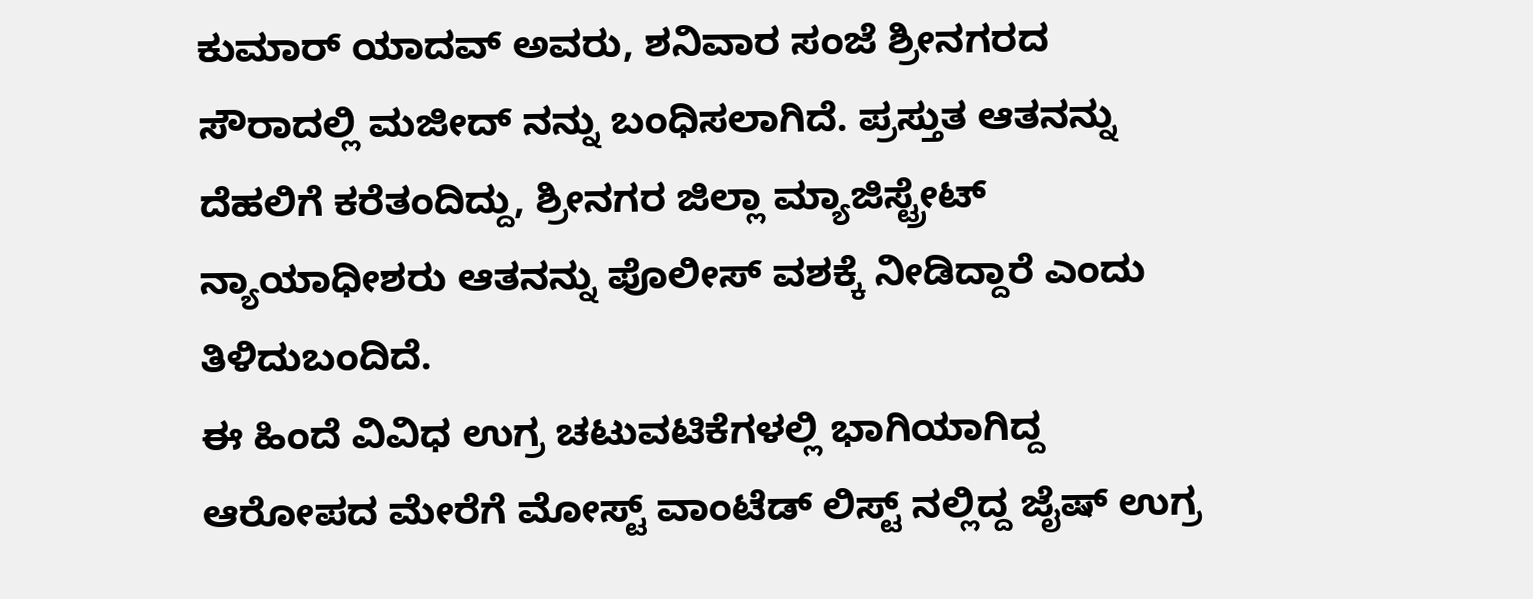ಕುಮಾರ್ ಯಾದವ್ ಅವರು, ಶನಿವಾರ ಸಂಜೆ ಶ್ರೀನಗರದ ಸೌರಾದಲ್ಲಿ ಮಜೀದ್ ನನ್ನು ಬಂಧಿಸಲಾಗಿದೆ. ಪ್ರಸ್ತುತ ಆತನನ್ನು ದೆಹಲಿಗೆ ಕರೆತಂದಿದ್ದು, ಶ್ರೀನಗರ ಜಿಲ್ಲಾ ಮ್ಯಾಜಿಸ್ಟ್ರೇಟ್ ನ್ಯಾಯಾಧೀಶರು ಆತನನ್ನು ಪೊಲೀಸ್ ವಶಕ್ಕೆ ನೀಡಿದ್ದಾರೆ ಎಂದು ತಿಳಿದುಬಂದಿದೆ.
ಈ ಹಿಂದೆ ವಿವಿಧ ಉಗ್ರ ಚಟುವಟಿಕೆಗಳಲ್ಲಿ ಭಾಗಿಯಾಗಿದ್ದ ಆರೋಪದ ಮೇರೆಗೆ ಮೋಸ್ಟ್ ವಾಂಟೆಡ್ ಲಿಸ್ಟ್ ನಲ್ಲಿದ್ದ ಜೈಷ್ ಉಗ್ರ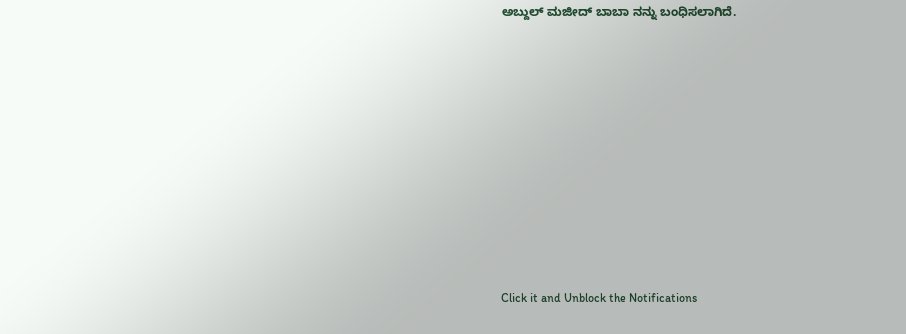ಅಬ್ದುಲ್ ಮಜೀದ್ ಬಾಬಾ ನನ್ನು ಬಂಧಿಸಲಾಗಿದೆ.












Click it and Unblock the Notifications